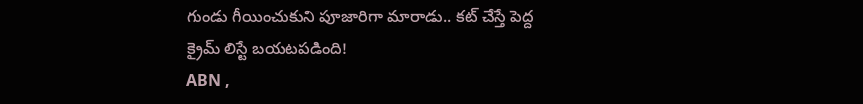గుండు గీయించుకుని పూజారిగా మారాడు.. కట్ చేస్తే పెద్ద క్రైమ్ లిస్టే బయటపడింది!
ABN ,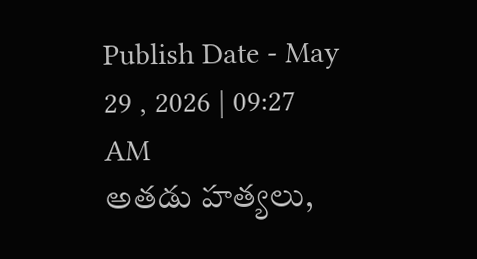Publish Date - May 29 , 2026 | 09:27 AM
అతడు హత్యలు,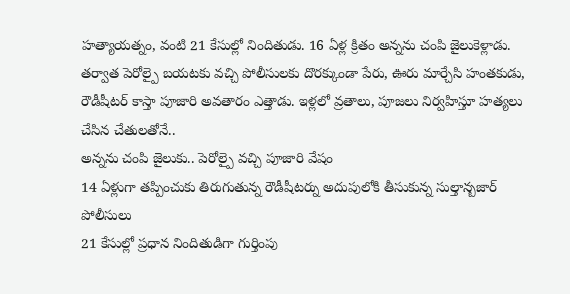హత్యాయత్నం, వంటి 21 కేసుల్లో నిందితుడు. 16 ఏళ్ల క్రితం అన్నను చంపి జైలుకెళ్లాడు. తర్వాత పెరోల్పై బయటకు వచ్చి పోలీసులకు దొరక్కుండా పేరు, ఊరు మార్చేసి హంతకుడు, రౌడీషీటర్ కాస్తా పూజారి అవతారం ఎత్తాడు. ఇళ్లలో వ్రతాలు, పూజలు నిర్వహిస్తూ హత్యలు చేసిన చేతులతోనే..
అన్నను చంపి జైలుకు.. పెరోల్పై వచ్చి పూజారి వేషం
14 ఏళ్లుగా తప్పించుకు తిరుగుతున్న రౌడీషీటర్ను అదుపులోకి తీసుకున్న సుల్తాన్బజార్ పోలీసులు
21 కేసుల్లో ప్రధాన నిందితుడిగా గుర్తింపు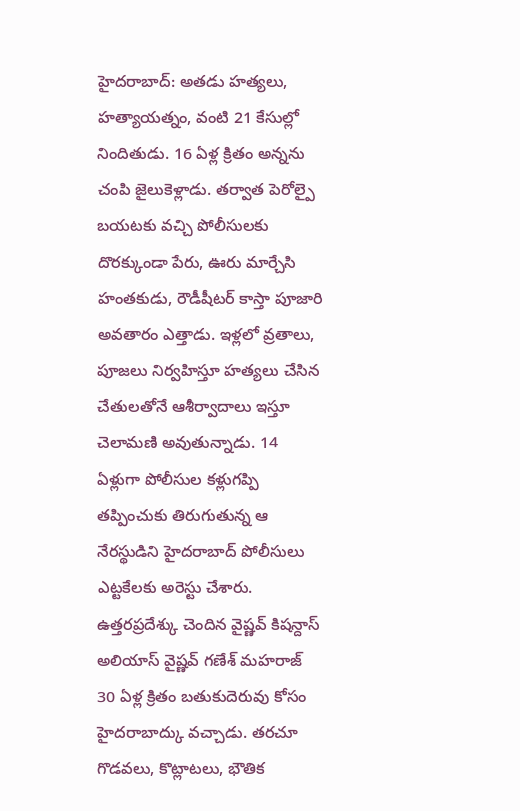హైదరాబాద్: అతడు హత్యలు, హత్యాయత్నం, వంటి 21 కేసుల్లో నిందితుడు. 16 ఏళ్ల క్రితం అన్నను చంపి జైలుకెళ్లాడు. తర్వాత పెరోల్పై బయటకు వచ్చి పోలీసులకు దొరక్కుండా పేరు, ఊరు మార్చేసి హంతకుడు, రౌడీషీటర్ కాస్తా పూజారి అవతారం ఎత్తాడు. ఇళ్లలో వ్రతాలు, పూజలు నిర్వహిస్తూ హత్యలు చేసిన చేతులతోనే ఆశీర్వాదాలు ఇస్తూ చెలామణి అవుతున్నాడు. 14 ఏళ్లుగా పోలీసుల కళ్లుగప్పి తప్పించుకు తిరుగుతున్న ఆ నేరస్థుడిని హైదరాబాద్ పోలీసులు ఎట్టకేలకు అరెస్టు చేశారు. ఉత్తరప్రదేశ్కు చెందిన వైష్ణవ్ కిషన్దాస్ అలియాస్ వైష్ణవ్ గణేశ్ మహరాజ్ 30 ఏళ్ల క్రితం బతుకుదెరువు కోసం హైదరాబాద్కు వచ్చాడు. తరచూ గొడవలు, కొట్లాటలు, భౌతిక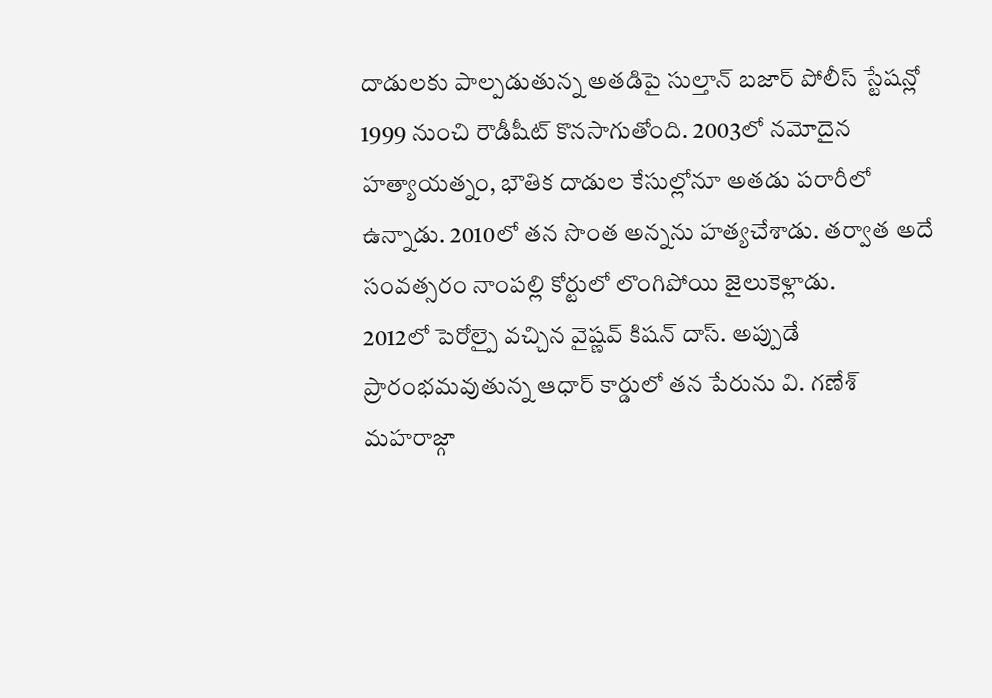దాడులకు పాల్పడుతున్న అతడిపై సుల్తాన్ బజార్ పోలీస్ స్టేషన్లో 1999 నుంచి రౌడీషీట్ కొనసాగుతోంది. 2003లో నమోదైన హత్యాయత్నం, భౌతిక దాడుల కేసుల్లోనూ అతడు పరారీలో ఉన్నాడు. 2010లో తన సొంత అన్నను హత్యచేశాడు. తర్వాత అదే సంవత్సరం నాంపల్లి కోర్టులో లొంగిపోయి జైలుకెళ్లాడు.
2012లో పెరోల్పై వచ్చిన వైష్ణవ్ కిషన్ దాస్. అప్పుడే ప్రారంభమవుతున్న ఆధార్ కార్డులో తన పేరును వి. గణేశ్ మహరాజ్గా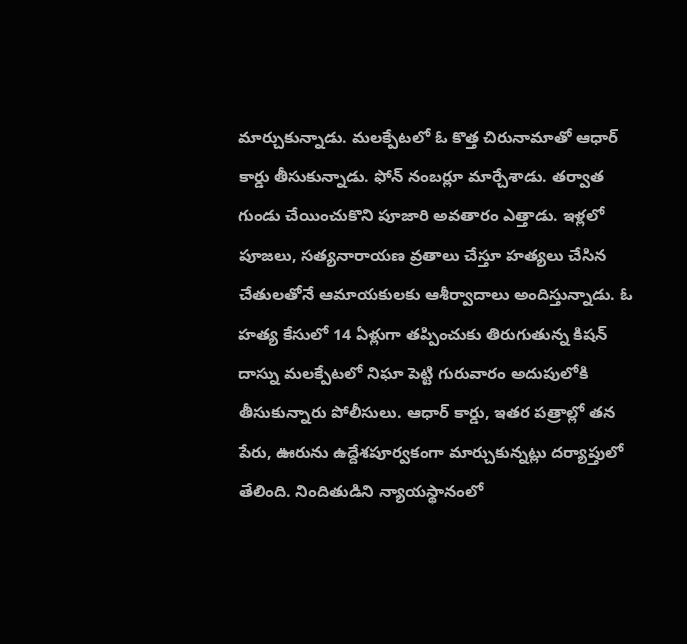మార్చుకున్నాడు. మలక్పేటలో ఓ కొత్త చిరునామాతో ఆధార్ కార్డు తీసుకున్నాడు. ఫోన్ నంబర్లూ మార్చేశాడు. తర్వాత గుండు చేయించుకొని పూజారి అవతారం ఎత్తాడు. ఇళ్లలో పూజలు, సత్యనారాయణ వ్రతాలు చేస్తూ హత్యలు చేసిన చేతులతోనే ఆమాయకులకు ఆశీర్వాదాలు అందిస్తున్నాడు. ఓ హత్య కేసులో 14 ఏళ్లుగా తప్పించుకు తిరుగుతున్న కిషన్ దాస్ను మలక్పేటలో నిఘా పెట్టి గురువారం అదుపులోకి తీసుకున్నారు పోలీసులు. ఆధార్ కార్డు, ఇతర పత్రాల్లో తన పేరు, ఊరును ఉద్దేశపూర్వకంగా మార్చుకున్నట్లు దర్యాప్తులో తేలింది. నిందితుడిని న్యాయస్థానంలో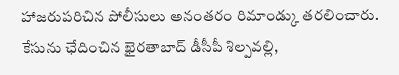హాజరుపరిచిన పోలీసులు అనంతరం రిమాండ్కు తరలించారు. కేసును ఛేదించిన ఖైరతాబాద్ డీసీపీ శిల్పవల్లి,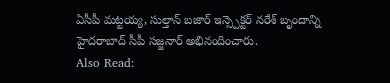ఏసీపీ మట్టయ్య, సుల్తాన్ బజార్ ఇన్స్పెక్టర్ నరేశ్ బృందాన్ని హైదరాబాద్ సీపీ సజ్జనార్ అభినందించారు.
Also Read: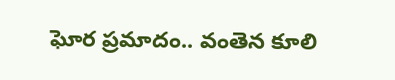ఘోర ప్రమాదం.. వంతెన కూలి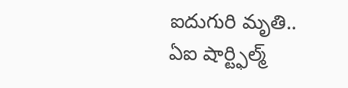ఐదుగురి మృతి..
ఏఐ షార్ట్ఫిల్మ్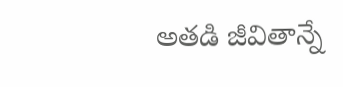అతడి జీవితాన్నే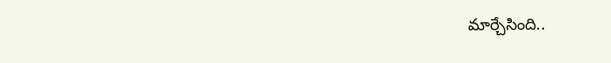మార్చేసింది..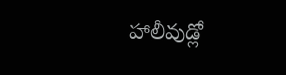హాలీవుడ్లో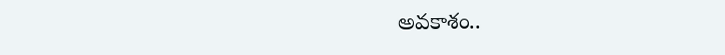అవకాశం..